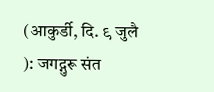(आकुर्डी, दि. ९ जुलै ): जगद्गुरू संत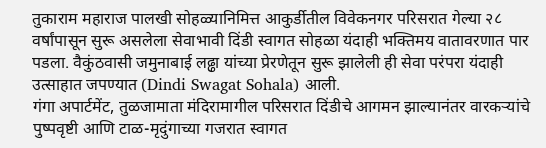तुकाराम महाराज पालखी सोहळ्यानिमित्त आकुर्डीतील विवेकनगर परिसरात गेल्या २८ वर्षांपासून सुरू असलेला सेवाभावी दिंडी स्वागत सोहळा यंदाही भक्तिमय वातावरणात पार पडला. वैकुंठवासी जमुनाबाई लढ्ढा यांच्या प्रेरणेतून सुरू झालेली ही सेवा परंपरा यंदाही उत्साहात जपण्यात (Dindi Swagat Sohala) आली.
गंगा अपार्टमेंट, तुळजामाता मंदिरामागील परिसरात दिंडीचे आगमन झाल्यानंतर वारकऱ्यांचे पुष्पवृष्टी आणि टाळ-मृदुंगाच्या गजरात स्वागत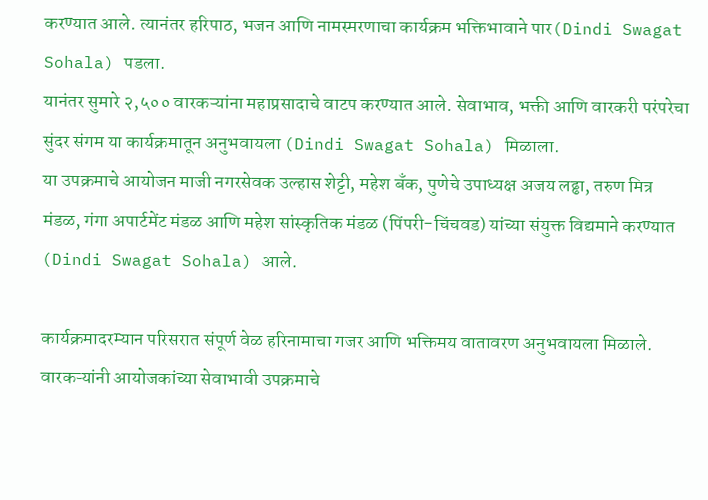करण्यात आले. त्यानंतर हरिपाठ, भजन आणि नामस्मरणाचा कार्यक्रम भक्तिभावाने पार(Dindi Swagat Sohala) पडला.
यानंतर सुमारे २,५०० वारकऱ्यांना महाप्रसादाचे वाटप करण्यात आले. सेवाभाव, भक्ती आणि वारकरी परंपरेचा सुंदर संगम या कार्यक्रमातून अनुभवायला (Dindi Swagat Sohala) मिळाला.
या उपक्रमाचे आयोजन माजी नगरसेवक उल्हास शेट्टी, महेश बँक, पुणेचे उपाध्यक्ष अजय लढ्ढा, तरुण मित्र मंडळ, गंगा अपार्टमेंट मंडळ आणि महेश सांस्कृतिक मंडळ (पिंपरी-चिंचवड) यांच्या संयुक्त विद्यमाने करण्यात (Dindi Swagat Sohala) आले.

कार्यक्रमादरम्यान परिसरात संपूर्ण वेळ हरिनामाचा गजर आणि भक्तिमय वातावरण अनुभवायला मिळाले. वारकऱ्यांनी आयोजकांच्या सेवाभावी उपक्रमाचे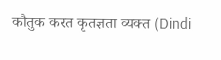कौतुक करत कृतज्ञता व्यक्त (Dindi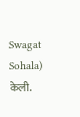Swagat Sohala) केली.